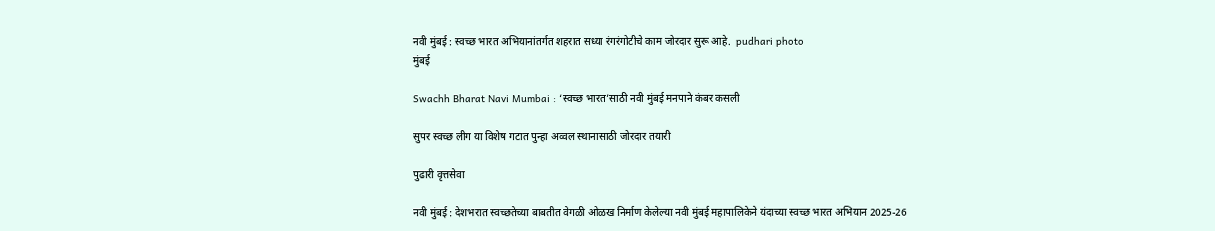नवी मुंबई : स्वच्छ भारत अभियानांतर्गत शहरात सध्या रंगरंगोटीचे काम जोरदार सुरू आहे.  pudhari photo
मुंबई

Swachh Bharat Navi Mumbai : ‘स्वच्छ भारत‌’साठी नवी मुंबई मनपाने कंबर कसली

सुपर स्वच्छ लीग या विशेष गटात पुन्हा अव्वल स्थानासाठी जोरदार तयारी

पुढारी वृत्तसेवा

नवी मुंबई : देशभरात स्वच्छतेच्या बाबतीत वेगळी ओळख निर्माण केलेल्या नवी मुंबई महापालिकेने यंदाच्या स्वच्छ भारत अभियान 2025-26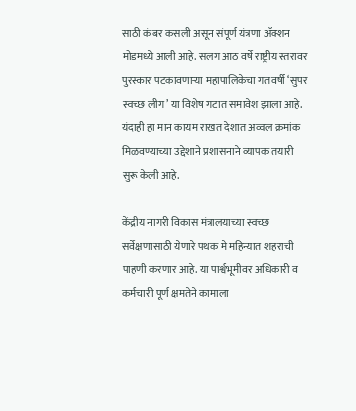साठी कंबर कसली असून संपूर्ण यंत्रणा ॲक्शन मोडमध्ये आली आहे. सलग आठ वर्षे राष्ट्रीय स्तरावर पुरस्कार पटकावणाऱ्या महापालिकेचा गतवर्षी ‌‘सुपर स्वच्छ लीग‌’ या विशेष गटात समावेश झाला आहे. यंदाही हा मान कायम राखत देशात अव्वल क्रमांक मिळवण्याच्या उद्देशाने प्रशासनाने व्यापक तयारी सुरू केली आहे.

केंद्रीय नागरी विकास मंत्रालयाच्या स्वच्छ सर्वेक्षणासाठी येणारे पथक मे महिन्यात शहराची पाहणी करणार आहे. या पार्श्वभूमीवर अधिकारी व कर्मचारी पूर्ण क्षमतेने कामाला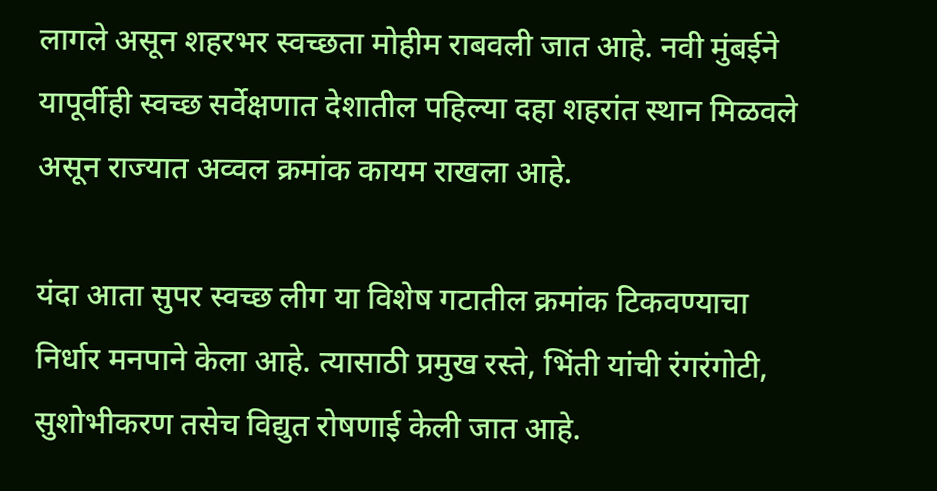लागले असून शहरभर स्वच्छता मोहीम राबवली जात आहे. नवी मुंबईने यापूर्वीही स्वच्छ सर्वेक्षणात देशातील पहिल्या दहा शहरांत स्थान मिळवले असून राज्यात अव्वल क्रमांक कायम राखला आहे.

यंदा आता सुपर स्वच्छ लीग या विशेष गटातील क्रमांक टिकवण्याचा निर्धार मनपाने केला आहे. त्यासाठी प्रमुख रस्ते, भिंती यांची रंगरंगोटी, सुशोभीकरण तसेच विद्युत रोषणाई केली जात आहे.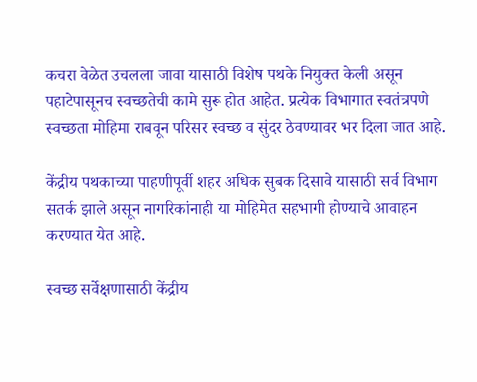कचरा वेळेत उचलला जावा यासाठी विशेष पथके नियुक्त केली असून पहाटेपासूनच स्वच्छतेची कामे सुरू होत आहेत. प्रत्येक विभागात स्वतंत्रपणे स्वच्छता मोहिमा राबवून परिसर स्वच्छ व सुंदर ठेवण्यावर भर दिला जात आहे.

केंद्रीय पथकाच्या पाहणीपूर्वी शहर अधिक सुबक दिसावे यासाठी सर्व विभाग सतर्क झाले असून नागरिकांनाही या मोहिमेत सहभागी होण्याचे आवाहन करण्यात येत आहे.

स्वच्छ सर्वेक्षणासाठी केंद्रीय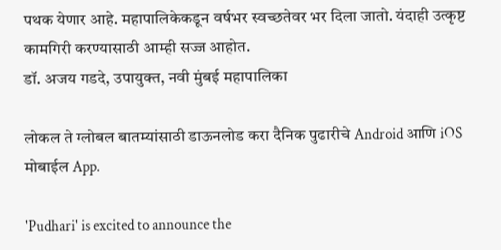पथक येणार आहे. महापालिकेकडून वर्षभर स्वच्छतेवर भर दिला जातो. यंदाही उत्कृष्ट कामगिरी करण्यासाठी आम्ही सज्ज आहोत.
डॉ. अजय गडदे, उपायुक्त, नवी मुंबई महापालिका

लोकल ते ग्लोबल बातम्यांसाठी डाऊनलोड करा दैनिक पुढारीचे Android आणि iOS मोबाईल App.

'Pudhari' is excited to announce the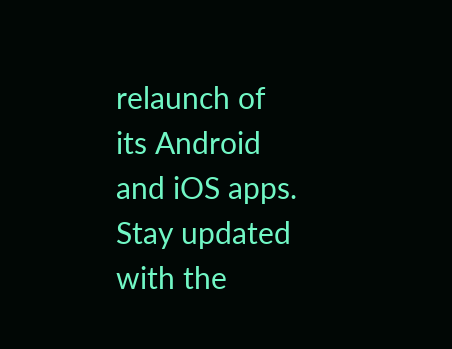relaunch of its Android and iOS apps. Stay updated with the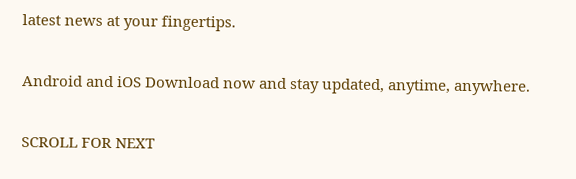latest news at your fingertips.

Android and iOS Download now and stay updated, anytime, anywhere.

SCROLL FOR NEXT